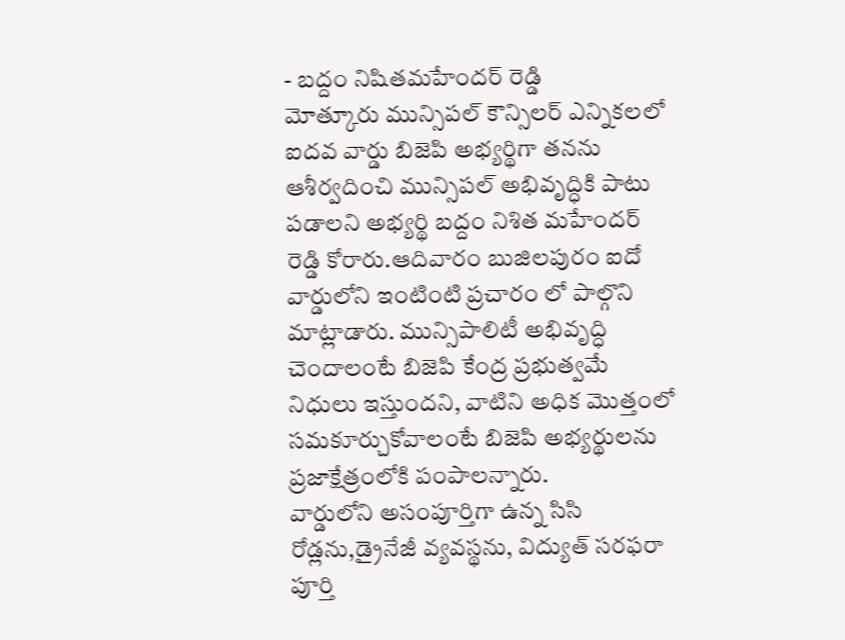- బద్దం నిషితమహేందర్ రెడ్డి
మోత్కూరు మున్సిపల్ కౌన్సిలర్ ఎన్నికలలో ఐదవ వార్డు బిజెపి అభ్యర్థిగా తనను ఆశీర్వదించి మున్సిపల్ అభివృద్ధికి పాటు పడాలని అభ్యర్థి బద్దం నిశిత మహేందర్ రెడ్డి కోరారు.ఆదివారం బుజిలపురం ఐదో వార్డులోని ఇంటింటి ప్రచారం లో పాల్గొని మాట్లాడారు. మున్సిపాలిటీ అభివృద్ధి చెందాలంటే బిజెపి కేంద్ర ప్రభుత్వమే నిధులు ఇస్తుందని, వాటిని అధిక మొత్తంలో సమకూర్చుకోవాలంటే బిజెపి అభ్యర్థులను ప్రజాక్షేత్రంలోకి పంపాలన్నారు.
వార్డులోని అసంపూర్తిగా ఉన్న సిసి రోడ్లను,డ్రైనేజీ వ్యవస్థను, విద్యుత్ సరఫరా పూర్తి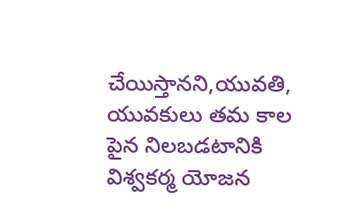చేయిస్తానని,యువతి, యువకులు తమ కాల పైన నిలబడటానికి విశ్వకర్మ యోజన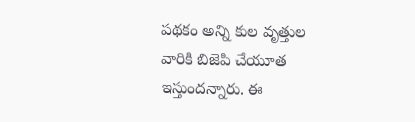పథకం అన్ని కుల వృత్తుల వారికి బిజెపి చేయూత ఇస్తుందన్నారు. ఈ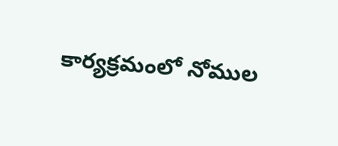కార్యక్రమంలో నోముల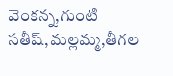వెంకన్న,గుంటి సతీష్,మల్లమ్మ,తీగల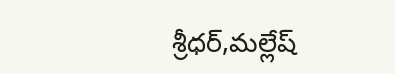శ్రీధర్,మల్లేష్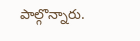పాల్గొన్నారు.